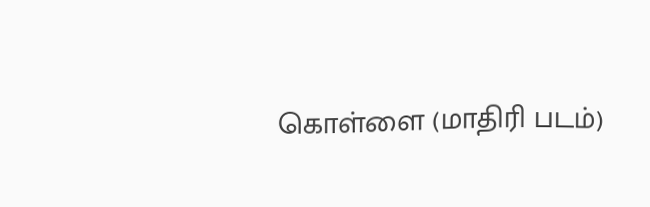கொள்ளை (மாதிரி படம்)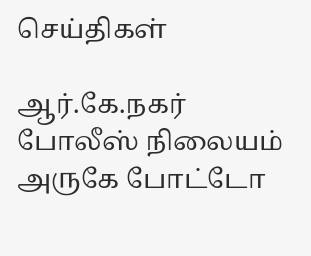செய்திகள்

ஆர்.கே.நகர் போலீஸ் நிலையம் அருகே போட்டோ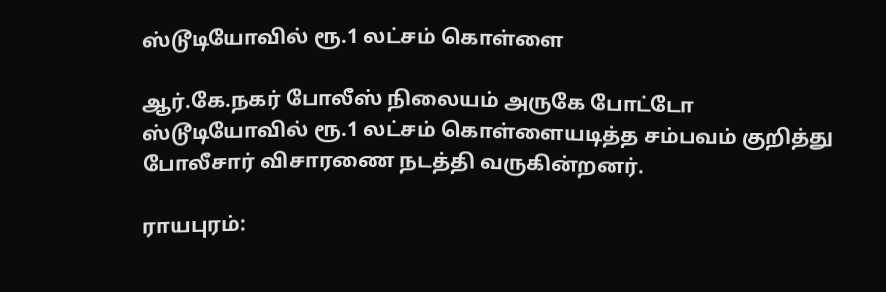ஸ்டூடியோவில் ரூ.1 லட்சம் கொள்ளை

ஆர்.கே.நகர் போலீஸ் நிலையம் அருகே போட்டோ ஸ்டூடியோவில் ரூ.1 லட்சம் கொள்ளையடித்த சம்பவம் குறித்து போலீசார் விசாரணை நடத்தி வருகின்றனர்.

ராயபுரம்: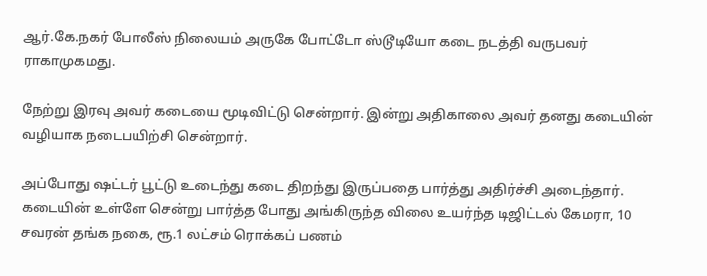ஆர்.கே.நகர் போலீஸ் நிலையம் அருகே போட்டோ ஸ்டூடியோ கடை நடத்தி வருபவர் ராகாமுகமது.

நேற்று இரவு அவர் கடையை மூடிவிட்டு சென்றார். இன்று அதிகாலை அவர் தனது கடையின் வழியாக நடைபயிற்சி சென்றார்.

அப்போது ‌ஷட்டர் பூட்டு உடைந்து கடை திறந்து இருப்பதை பார்த்து அதிர்ச்சி அடைந்தார். கடையின் உள்ளே சென்று பார்த்த போது அங்கிருந்த விலை உயர்ந்த டிஜிட்டல் கேமரா, 10 சவரன் தங்க நகை, ரூ.1 லட்சம் ரொக்கப் பணம்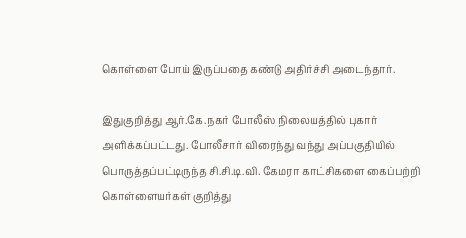கொள்ளை போய் இருப்பதை கண்டு அதிர்ச்சி அடைந்தார்.

இதுகுறித்து ஆர்.கே.நகர் போலீஸ் நிலையத்தில் புகார் அளிக்கப்பட்டது. போலீசார் விரைந்து வந்து அப்பகுதியில் பொருத்தப்பட்டிருந்த சி.சி.டி.வி. கேமரா காட்சிகளை கைப்பற்றி கொள்ளையர்கள் குறித்து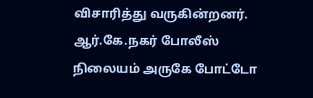விசாரித்து வருகின்றனர். ஆர்.கே.நகர் போலீஸ் நிலையம் அருகே போட்டோ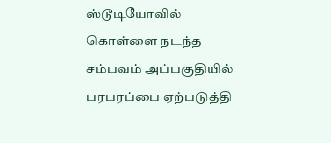ஸ்டூடியோவில் கொள்ளை நடந்த சம்பவம் அப்பகுதியில் பரபரப்பை ஏற்படுத்தி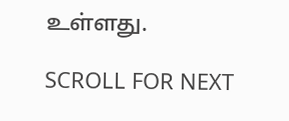உள்ளது.

SCROLL FOR NEXT